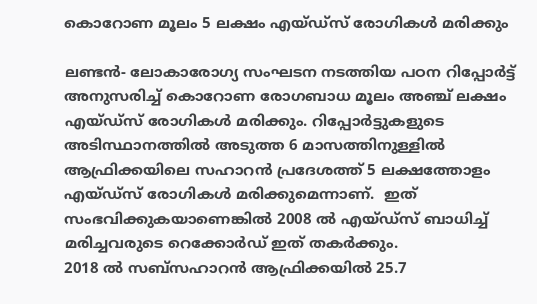കൊറോണ മൂലം 5 ലക്ഷം എയ്ഡ്‌സ് രോഗികള്‍ മരിക്കും

ലണ്ടന്‍- ലോകാരോഗ്യ സംഘടന നടത്തിയ പഠന റിപ്പോര്‍ട്ട് അനുസരിച്ച് കൊറോണ രോഗബാധ മൂലം അഞ്ച് ലക്ഷം എയ്ഡ്‌സ് രോഗികള്‍ മരിക്കും. റിപ്പോര്‍ട്ടുകളുടെ അടിസ്ഥാനത്തില്‍ അടുത്ത 6 മാസത്തിനുള്ളില്‍ ആഫ്രിക്കയിലെ സഹാറന്‍ പ്രദേശത്ത് 5 ലക്ഷത്തോളം എയ്ഡ്‌സ് രോഗികള്‍ മരിക്കുമെന്നാണ്.  ഇത് സംഭവിക്കുകയാണെങ്കില്‍ 2008 ല്‍ എയ്ഡ്‌സ് ബാധിച്ച് മരിച്ചവരുടെ റെക്കോര്‍ഡ് ഇത് തകര്‍ക്കും.
2018 ല്‍ സബ്‌സഹാറന്‍ ആഫ്രിക്കയില്‍ 25.7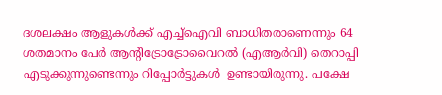ദശലക്ഷം ആളുകള്‍ക്ക് എച്ച്‌ഐവി ബാധിതരാണെന്നും 64 ശതമാനം പേര്‍ ആന്റിട്രോട്രോവൈറല്‍ (എആര്‍വി) തെറാപ്പി എടുക്കുന്നുണ്ടെന്നും റിപ്പോര്‍ട്ടുകള്‍  ഉണ്ടായിരുന്നു. പക്ഷേ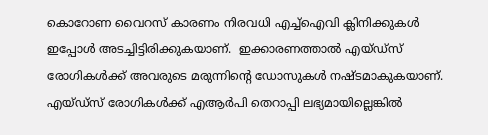കൊറോണ വൈറസ് കാരണം നിരവധി എച്ച്‌ഐവി ക്ലിനിക്കുകള്‍ ഇപ്പോള്‍ അടച്ചിട്ടിരിക്കുകയാണ്.  ഇക്കാരണത്താല്‍ എയ്ഡ്‌സ് രോഗികള്‍ക്ക് അവരുടെ മരുന്നിന്റെ ഡോസുകള്‍ നഷ്ടമാകുകയാണ്.  എയ്ഡ്‌സ് രോഗികള്‍ക്ക് എആര്‍പി തെറാപ്പി ലഭ്യമായില്ലെങ്കില്‍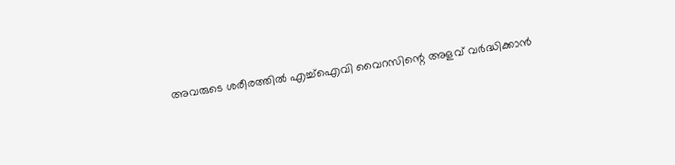അവരുടെ ശരീരത്തില്‍ എച്ച്‌ഐവി വൈറസിന്റെ അളവ് വര്‍ദ്ധിക്കാന്‍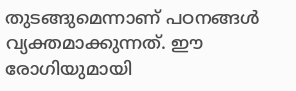തുടങ്ങുമെന്നാണ് പഠനങ്ങള്‍ വ്യക്തമാക്കുന്നത്. ഈ  രോഗിയുമായി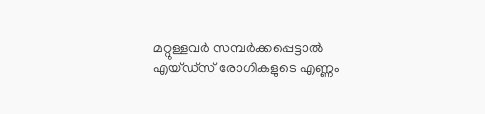മറ്റുള്ളവര്‍ സമ്പര്‍ക്കപ്പെട്ടാല്‍ എയ്ഡ്‌സ് രോഗികളുടെ എണ്ണം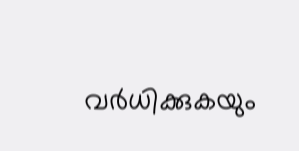വര്‍ധിക്കുകയും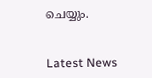ചെയ്യും.


Latest News